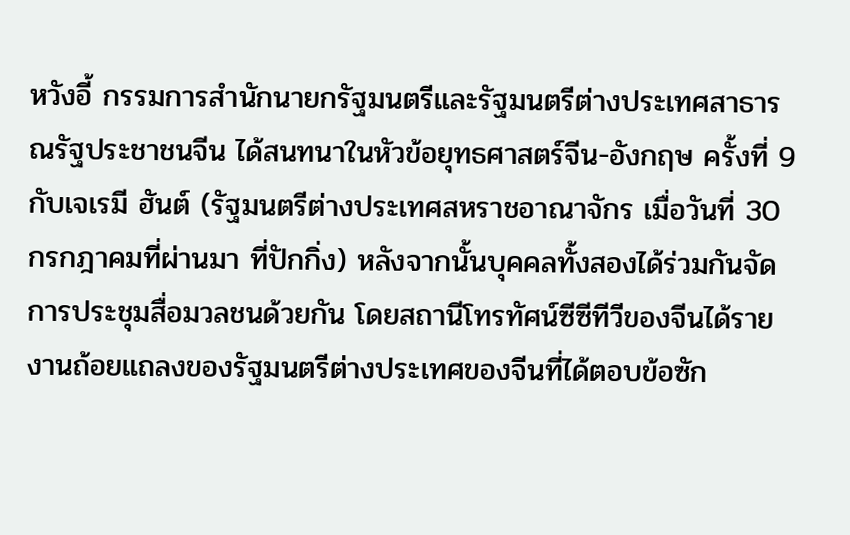หวังอี้ กรรมการสำนักนายกรัฐมนตรีและรัฐมนตรีต่างประเทศสาธารณรัฐประชาชนจีน ได้สนทนาในหัวข้อยุทธศาสตร์จีน-อังกฤษ ครั้งที่ 9 กับเจเรมี ฮันต์ (รัฐมนตรีต่างประเทศสหราชอาณาจักร เมื่อวันที่ 30 กรกฎาคมที่ผ่านมา ที่ปักกิ่ง) หลังจากนั้นบุคคลทั้งสองได้ร่วมกันจัดการประชุมสื่อมวลชนด้วยกัน โดยสถานีโทรทัศน์ซีซีทีวีของจีนได้รายงานถ้อยแถลงของรัฐมนตรีต่างประเทศของจีนที่ได้ตอบข้อซัก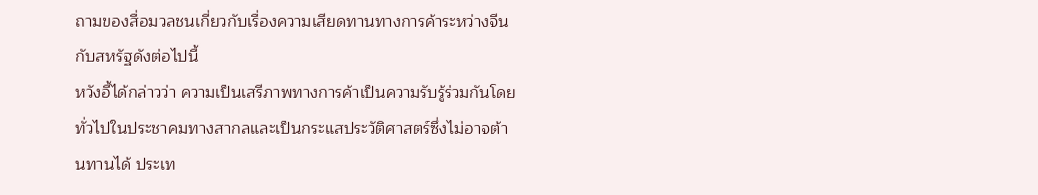ถามของสื่อมวลชนเกี่ยวกับเรื่องความเสียดทานทางการค้าระหว่างจีนกับสหรัฐดังต่อไปนี้
หวังอี้ได้กล่าวว่า ความเป็นเสรีภาพทางการค้าเป็นความรับรู้ร่วมกันโดยทั่วไปในประชาคมทางสากลและเป็นกระแสประวัติศาสตร์ซึ่งไม่อาจต้านทานได้ ประเท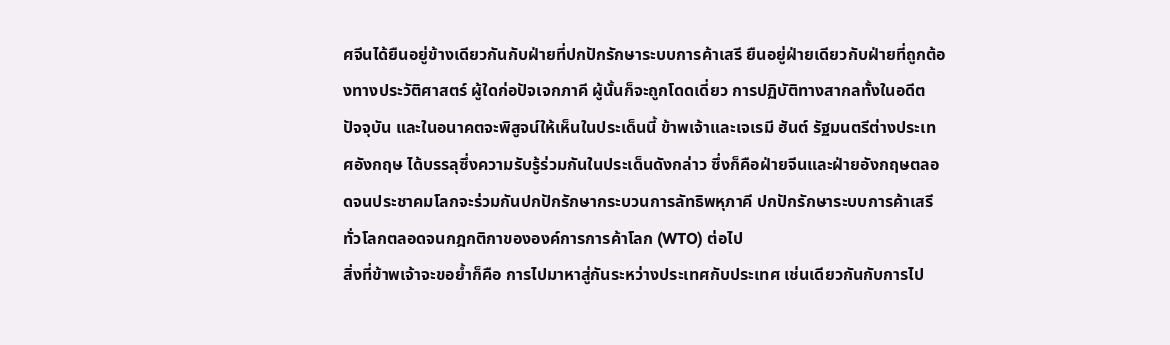ศจีนได้ยืนอยู่ข้างเดียวกันกับฝ่ายที่ปกปักรักษาระบบการค้าเสรี ยืนอยู่ฝ่ายเดียวกับฝ่ายที่ถูกต้องทางประวัติศาสตร์ ผู้ใดก่อปัจเจกภาคี ผู้นั้นก็จะถูกโดดเดี่ยว การปฏิบัติทางสากลทั้งในอดีต ปัจจุบัน และในอนาคตจะพิสูจน์ให้เห็นในประเด็นนี้ ข้าพเจ้าและเจเรมี ฮันต์ รัฐมนตรีต่างประเทศอังกฤษ ได้บรรลุซึ่งความรับรู้ร่วมกันในประเด็นดังกล่าว ซึ่งก็คือฝ่ายจีนและฝ่ายอังกฤษตลอดจนประชาคมโลกจะร่วมกันปกปักรักษากระบวนการลัทธิพหุภาคี ปกปักรักษาระบบการค้าเสรีทั่วโลกตลอดจนกฎกติกาขององค์การการค้าโลก (WTO) ต่อไป
สิ่งที่ข้าพเจ้าจะขอย้ำก็คือ การไปมาหาสู่กันระหว่างประเทศกับประเทศ เช่นเดียวกันกับการไป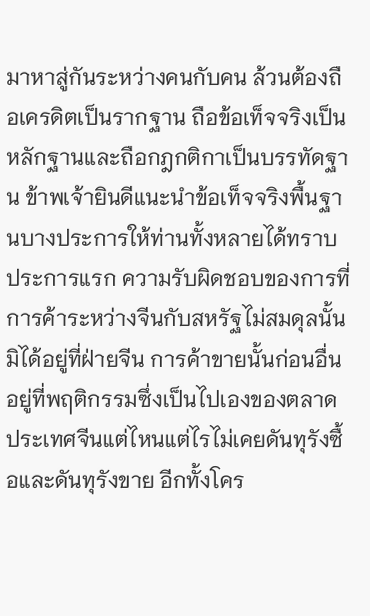มาหาสู่กันระหว่างคนกับคน ล้วนต้องถือเครดิตเป็นรากฐาน ถือข้อเท็จจริงเป็นหลักฐานและถือกฎกติกาเป็นบรรทัดฐาน ข้าพเจ้ายินดีแนะนำข้อเท็จจริงพื้นฐานบางประการให้ท่านทั้งหลายได้ทราบ
ประการแรก ความรับผิดชอบของการที่การค้าระหว่างจีนกับสหรัฐไม่สมดุลนั้นมิได้อยู่ที่ฝ่ายจีน การค้าขายนั้นก่อนอื่นอยู่ที่พฤติกรรมซึ่งเป็นไปเองของตลาด ประเทศจีนแต่ไหนแต่ไรไม่เคยดันทุรังซื้อและดันทุรังขาย อีกทั้งโคร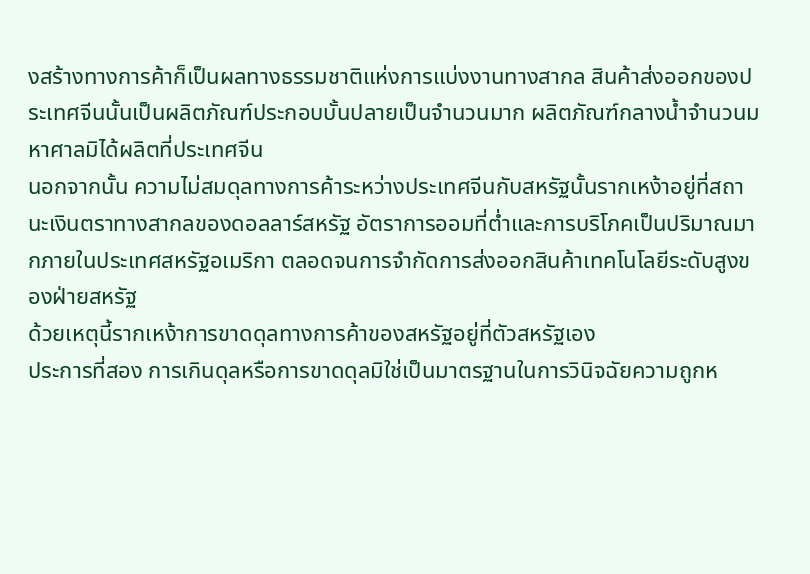งสร้างทางการค้าก็เป็นผลทางธรรมชาติแห่งการแบ่งงานทางสากล สินค้าส่งออกของประเทศจีนนั้นเป็นผลิตภัณฑ์ประกอบบั้นปลายเป็นจำนวนมาก ผลิตภัณฑ์กลางน้ำจำนวนมหาศาลมิได้ผลิตที่ประเทศจีน
นอกจากนั้น ความไม่สมดุลทางการค้าระหว่างประเทศจีนกับสหรัฐนั้นรากเหง้าอยู่ที่สถานะเงินตราทางสากลของดอลลาร์สหรัฐ อัตราการออมที่ต่ำและการบริโภคเป็นปริมาณมากภายในประเทศสหรัฐอเมริกา ตลอดจนการจำกัดการส่งออกสินค้าเทคโนโลยีระดับสูงของฝ่ายสหรัฐ
ด้วยเหตุนี้รากเหง้าการขาดดุลทางการค้าของสหรัฐอยู่ที่ตัวสหรัฐเอง
ประการที่สอง การเกินดุลหรือการขาดดุลมิใช่เป็นมาตรฐานในการวินิจฉัยความถูกห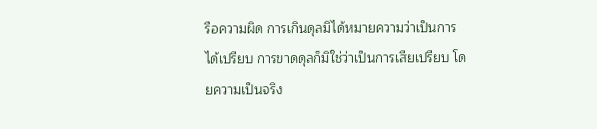รือความผิด การเกินดุลมิได้หมายความว่าเป็นการได้เปรียบ การขาดดุลก็มิใช่ว่าเป็นการเสียเปรียบ โดยความเป็นจริง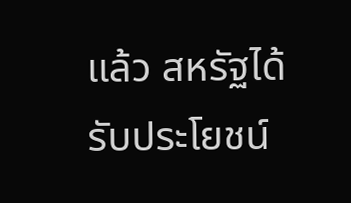แล้ว สหรัฐได้รับประโยชน์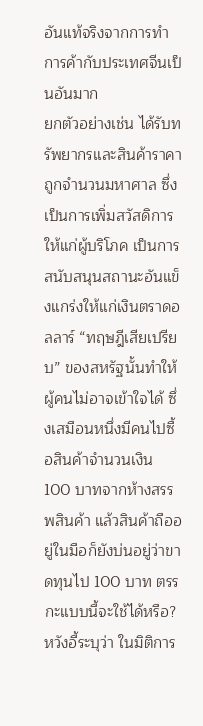อันแท้จริงจากการทำการค้ากับประเทศจีนเป็นอันมาก
ยกตัวอย่างเช่น ได้รับทรัพยากรและสินค้าราคาถูกจำนวนมหาศาล ซึ่งเป็นการเพิ่มสวัสดิการให้แก่ผู้บริโภค เป็นการสนับสนุนสถานะอันแข็งแกร่งให้แก่เงินตราดอลลาร์ “ทฤษฎีเสียเปรียบ” ของสหรัฐนั้นทำให้ผู้คนไม่อาจเข้าใจได้ ซึ่งเสมือนหนึ่งมีคนไปซื้อสินค้าจำนวนเงิน 100 บาทจากห้างสรรพสินค้า แล้วสินค้าถืออยู่ในมือก็ยังบ่นอยู่ว่าขาดทุนไป 100 บาท ตรรกะแบบนี้จะใช้ได้หรือ?
หวังอี้ระบุว่า ในมิติการ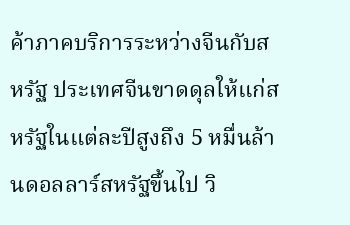ค้าภาคบริการระหว่างจีนกับสหรัฐ ประเทศจีนขาดดุลให้แก่สหรัฐในแต่ละปีสูงถึง 5 หมื่นล้านดอลลาร์สหรัฐขึ้นไป วิ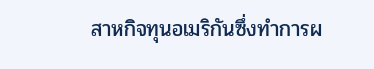สาหกิจทุนอเมริกันซึ่งทำการผ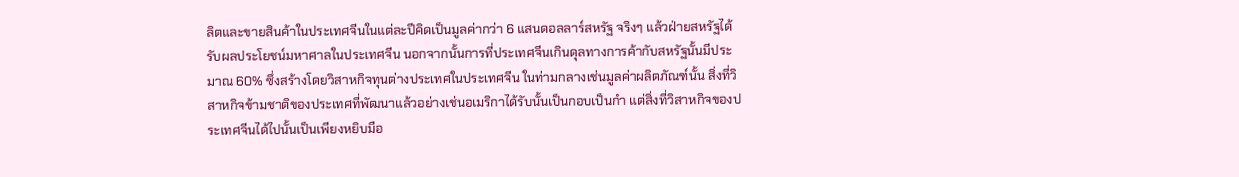ลิตและขายสินค้าในประเทศจีนในแต่ละปีคิดเป็นมูลค่ากว่า 6 แสนดอลลาร์สหรัฐ จริงๆ แล้วฝ่ายสหรัฐได้รับผลประโยชน์มหาศาลในประเทศจีน นอกจากนั้นการที่ประเทศจีนเกินดุลทางการค้ากับสหรัฐนั้นมีประมาณ 60% ซึ่งสร้างโดยวิสาหกิจทุนต่างประเทศในประเทศจีน ในท่ามกลางเช่นมูลค่าผลิตภัณฑ์นั้น สิ่งที่วิสาหกิจข้ามชาติของประเทศที่พัฒนาแล้วอย่างเช่นอเมริกาได้รับนั้นเป็นกอบเป็นกำ แต่สิ่งที่วิสาหกิจของประเทศจีนได้ไปนั้นเป็นเพียงหยิบมือ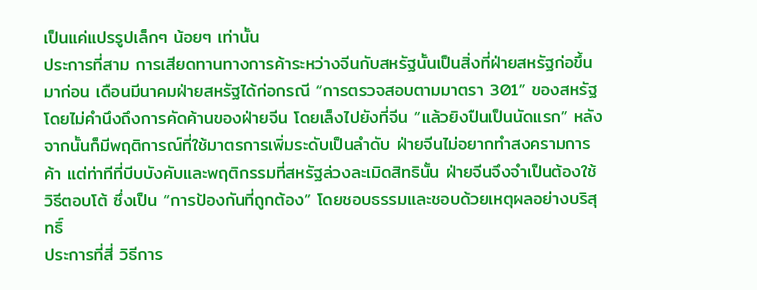เป็นแค่แปรรูปเล็กๆ น้อยๆ เท่านั้น
ประการที่สาม การเสียดทานทางการค้าระหว่างจีนกับสหรัฐนั้นเป็นสิ่งที่ฝ่ายสหรัฐก่อขึ้นมาก่อน เดือนมีนาคมฝ่ายสหรัฐได้ก่อกรณี “การตรวจสอบตามมาตรา 301” ของสหรัฐ โดยไม่คำนึงถึงการคัดค้านของฝ่ายจีน โดยเล็งไปยังที่จีน “แล้วยิงปืนเป็นนัดแรก” หลังจากนั้นก็มีพฤติการณ์ที่ใช้มาตรการเพิ่มระดับเป็นลำดับ ฝ่ายจีนไม่อยากทำสงครามการค้า แต่ท่าทีที่บีบบังคับและพฤติกรรมที่สหรัฐล่วงละเมิดสิทธินั้น ฝ่ายจีนจึงจำเป็นต้องใช้วิธีตอบโต้ ซึ่งเป็น “การป้องกันที่ถูกต้อง” โดยชอบธรรมและชอบด้วยเหตุผลอย่างบริสุทธิ์
ประการที่สี่ วิธีการ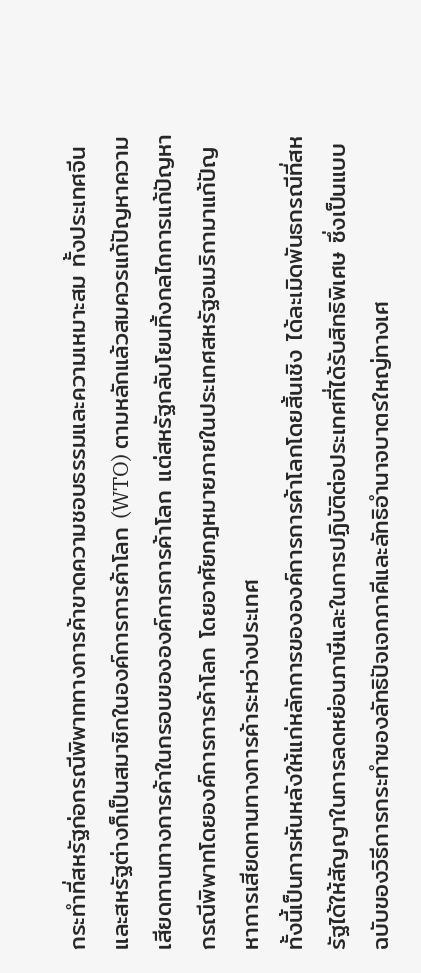กระทำที่สหรัฐก่อกรณีพิพาททางการค้าขาดความชอบธรรมและความเหมาะสม ทั้งประเทศจีนและสหรัฐต่างก็เป็นสมาชิกในองค์การการค้าโลก (WTO) ตามหลักแล้วสมควรแก้ปัญหาความเสียดทานทางการค้าในกรอบขององค์การการค้าโลก แต่สหรัฐกลับโยนทิ้งกลไกการแก้ปัญหากรณีพิพาทโดยองค์การการค้าโลก โดยอาศัยกฎหมายภายในประเทศสหรัฐอเมริกามาแก้ปัญหาการเสียดทานทางการค้าระหว่างประเทศ
ทั้งนี้เป็นการหันหลังให้แก่หลักการขององค์การการค้าโลกโดยสิ้นเชิง ได้ละเมิดพันธกรณีที่สหรัฐได้ให้สัญญาในการลดหย่อนภาษีและในการปฏิบัติต่อประเทศที่ได้รับสิทธิพิเศษ ซึ่งเป็นแบบฉบับของวิธีการกระทำของลัทธิปัจเจกภาคีและลัทธิอำนาจบาตรใหญ่ทางเศ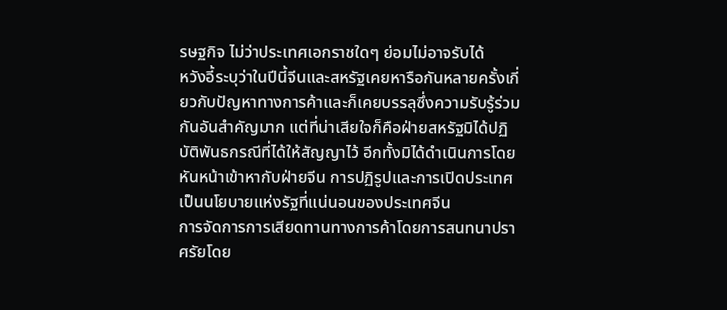รษฐกิจ ไม่ว่าประเทศเอกราชใดๆ ย่อมไม่อาจรับได้
หวังอี้ระบุว่าในปีนี้จีนและสหรัฐเคยหารือกันหลายครั้งเกี่ยวกับปัญหาทางการค้าและก็เคยบรรลุซึ่งความรับรู้ร่วมกันอันสำคัญมาก แต่ที่น่าเสียใจก็คือฝ่ายสหรัฐมิได้ปฏิบัติพันธกรณีที่ได้ให้สัญญาไว้ อีกทั้งมิได้ดำเนินการโดยหันหน้าเข้าหากับฝ่ายจีน การปฏิรูปและการเปิดประเทศเป็นนโยบายแห่งรัฐที่แน่นอนของประเทศจีน
การจัดการการเสียดทานทางการค้าโดยการสนทนาปราศรัยโดย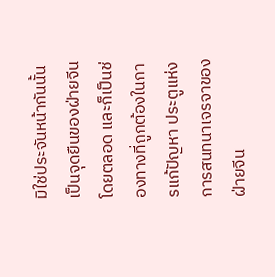มิใช่ประจันหน้ากันนั้นเป็นจุดยืนของฝ่ายจีนโดยตลอด และก็เป็นช่องทางที่ถูกต้องในการแก้ปัญหา ประตูแห่งการสนทนาเจรจาของฝ่ายจีน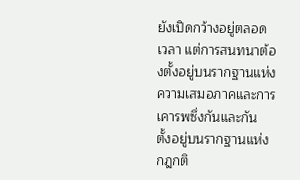ยังเปิดกว้างอยู่ตลอดเวลา แต่การสนทนาต้องตั้งอยู่บนรากฐานแห่งความเสมอภาคและการเคารพซึ่งกันและกัน ตั้งอยู่บนรากฐานแห่งกฎกติ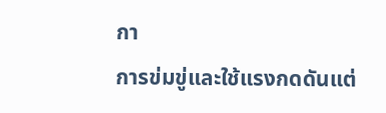กา
การข่มขู่และใช้แรงกดดันแต่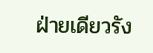ฝ่ายเดียวรัง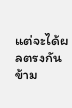แต่จะได้ผลตรงกันข้าม